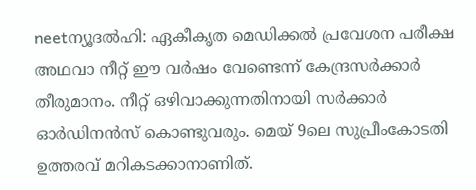neetന്യൂദല്‍ഹി: ഏകീകൃത മെഡിക്കല്‍ പ്രവേശന പരീക്ഷ അഥവാ നീറ്റ് ഈ വര്‍ഷം വേണ്ടെന്ന് കേന്ദ്രസര്‍ക്കാര്‍ തീരുമാനം. നീറ്റ് ഒഴിവാക്കുന്നതിനായി സര്‍ക്കാര്‍ ഓര്‍ഡിനന്‍സ് കൊണ്ടുവരും. മെയ് 9ലെ സുപ്രീംകോടതി ഉത്തരവ് മറികടക്കാനാണിത്.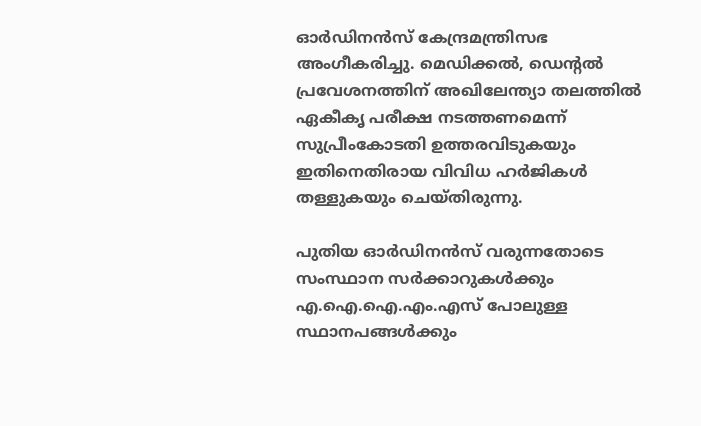ഓര്‍ഡിനന്‍സ് കേന്ദ്രമന്ത്രിസഭ അംഗീകരിച്ചു. മെഡിക്കല്‍, ഡെന്റല്‍ പ്രവേശനത്തിന് അഖിലേന്ത്യാ തലത്തില്‍ ഏകീകൃ പരീക്ഷ നടത്തണമെന്ന് സുപ്രീംകോടതി ഉത്തരവിടുകയും ഇതിനെതിരായ വിവിധ ഹര്‍ജികള്‍ തള്ളുകയും ചെയ്തിരുന്നു.

പുതിയ ഓര്‍ഡിനന്‍സ് വരുന്നതോടെ സംസ്ഥാന സര്‍ക്കാറുകള്‍ക്കും എ.ഐ.ഐ.എം.എസ് പോലുള്ള സ്ഥാനപങ്ങള്‍ക്കും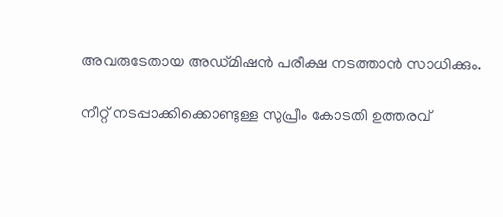അവരുടേതായ അഡ്മിഷന്‍ പരീക്ഷ നടത്താന്‍ സാധിക്കും.

നീറ്റ് നടപ്പാക്കിക്കൊണ്ടുള്ള സുപ്രീം കോടതി ഉത്തരവ്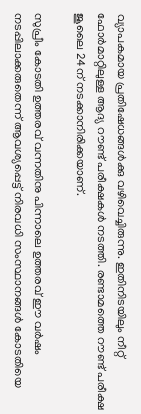വ്യാപകമായ പ്രതിഷേധങ്ങള്‍ക്കു വഴിവെച്ചിരുന്നു. ഇതിനിടയിലും നീറ്റ് ഫോര്‍മാറ്റിലുള്ള ആദ്യ റൗണ്ട് പരീക്ഷകള്‍ നടത്തി. രണ്ടാമത്തെ റൗണ്ട് പരീക്ഷ ജൂലൈ 24ന് നടക്കാനിരിക്കയാണ്.

സുപ്രീം കോടതി ഉത്തരവ് വന്നതിനു പിന്നാലെ ഉത്തരവ് ഈ വര്‍ഷം നടപ്പിലാക്കരുതെന്ന് ആവശ്യപ്പെട്ട് നിരവധി സംസ്ഥാനങ്ങള്‍ കോടതിയെ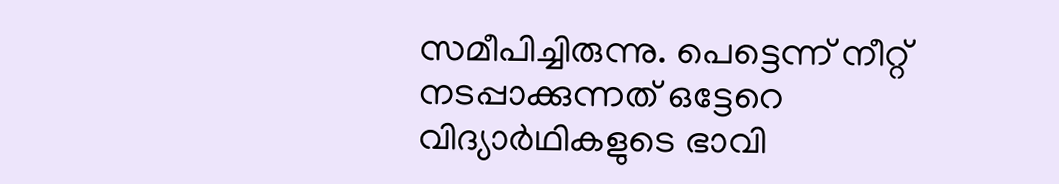സമീപിച്ചിരുന്നു. പെട്ടെന്ന് നീറ്റ് നടപ്പാക്കുന്നത് ഒട്ടേറെ വിദ്യാര്‍ഥികളുടെ ഭാവി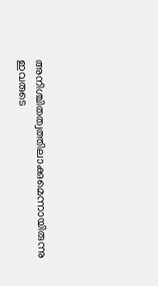അനിശ്ചിതത്വത്തിലാക്കുമെന്നായിരുന്നു ഇവരുടെ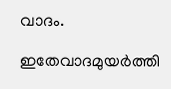വാദം.

ഇതേവാദമുയര്‍ത്തി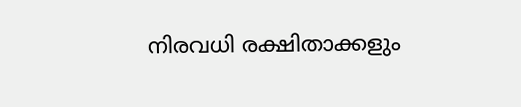നിരവധി രക്ഷിതാക്കളും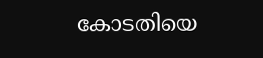കോടതിയെ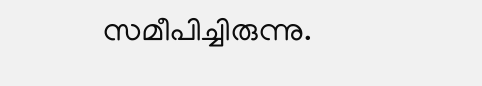സമീപിച്ചിരുന്നു.